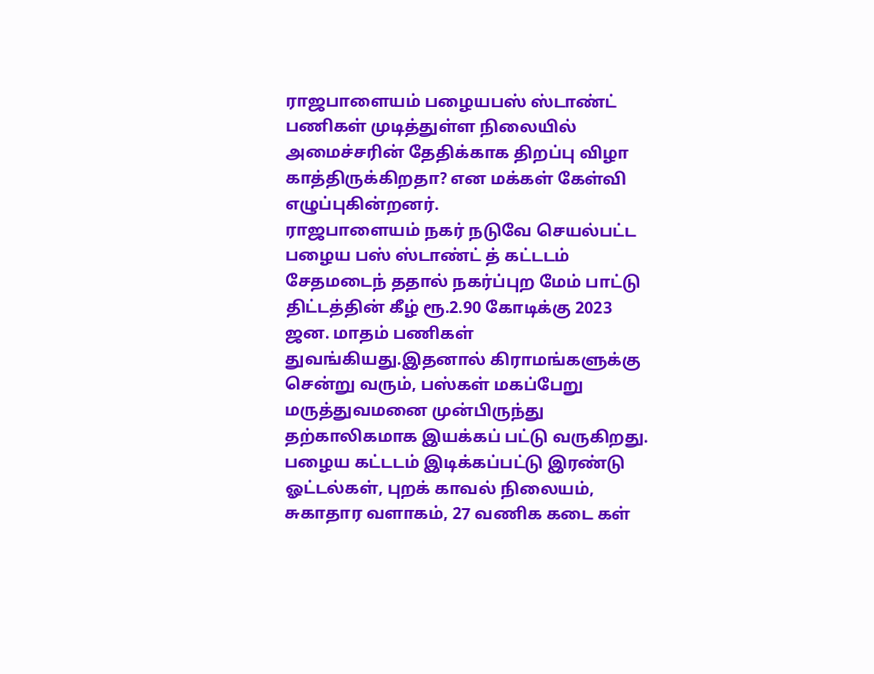ராஜபாளையம் பழையபஸ் ஸ்டாண்ட் பணிகள் முடித்துள்ள நிலையில் அமைச்சரின் தேதிக்காக திறப்பு விழா காத்திருக்கிறதா? என மக்கள் கேள்வி எழுப்புகின்றனர்.
ராஜபாளையம் நகர் நடுவே செயல்பட்ட பழைய பஸ் ஸ்டாண்ட் த் கட்டடம் சேதமடைந் ததால் நகர்ப்புற மேம் பாட்டு திட்டத்தின் கீழ் ரூ.2.90 கோடிக்கு 2023 ஜன. மாதம் பணிகள் துவங்கியது.இதனால் கிராமங்களுக்கு சென்று வரும், பஸ்கள் மகப்பேறு மருத்துவமனை முன்பிருந்து தற்காலிகமாக இயக்கப் பட்டு வருகிறது. பழைய கட்டடம் இடிக்கப்பட்டு இரண்டு ஓட்டல்கள், புறக் காவல் நிலையம், சுகாதார வளாகம், 27 வணிக கடை கள்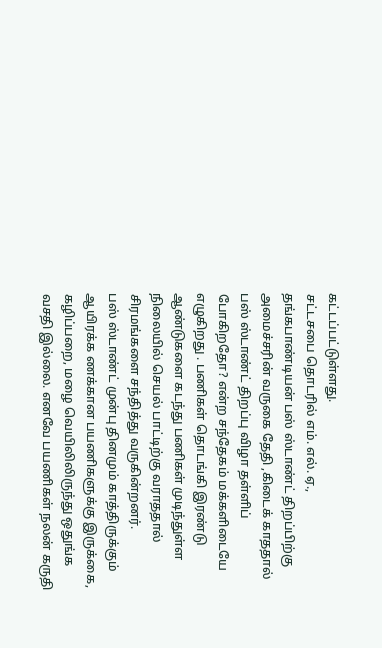கட்டப்பட்டுள்ளது.
சட்டசபை தொடரில் எம். எல். ஏ., தங்கபாண்டியன் பஸ் ஸ்டாண்ட் திறப்பிற்கு அமைச்சரின் வருகை தேதி ,கிடைக் காததால் பஸ் ஸ்டாண்ட் திறப்பு விழா தள்ளிப் போகிறதோ? என்ற சந்தேகம் மக்களிடையே எழுகிறது . பணிகள் தொடங்கி இரண்டு ஆண்டுகளை கடந்து பணிகள் முடிந்துள்ள நிலையில் செயல் பாட்டிற்கு வராததால் சிரமங்களை சந்தித்து வருகின்றனர்.
பஸ் ஸ்டாண்ட் முன்பு தினமும் காத்திருக்கும் ஆயிரக்க ணக்கான பயணிகளுக்கு இருக்கை, கழிப்பறை, மழை வெயிலிலிருந்து ஒதுங்க வசதி இல்லை. எனவே பயணிகள் நலன் கருதி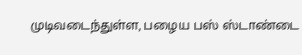முடிவடைந்துள்ள, பழைய பஸ் ஸ்டாண்டை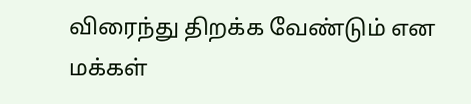விரைந்து திறக்க வேண்டும் என மக்கள்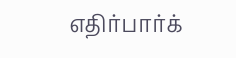எதிர்பார்க்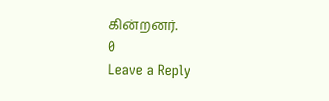கின்றனர்.
0
Leave a Reply